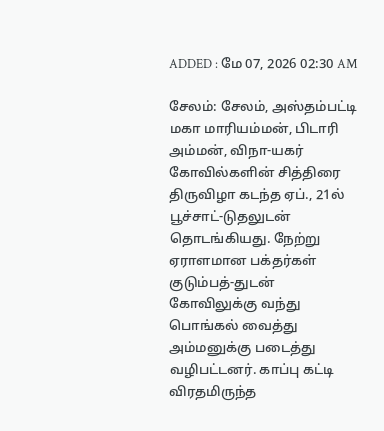ADDED : மே 07, 2026 02:30 AM

சேலம்: சேலம், அஸ்தம்பட்டி மகா மாரியம்மன், பிடாரி அம்மன், விநா-யகர் கோவில்களின் சித்திரை திருவிழா கடந்த ஏப்., 21ல் பூச்சாட்-டுதலுடன் தொடங்கியது. நேற்று ஏராளமான பக்தர்கள் குடும்பத்-துடன் கோவிலுக்கு வந்து பொங்கல் வைத்து அம்மனுக்கு படைத்து வழிபட்டனர். காப்பு கட்டி விரதமிருந்த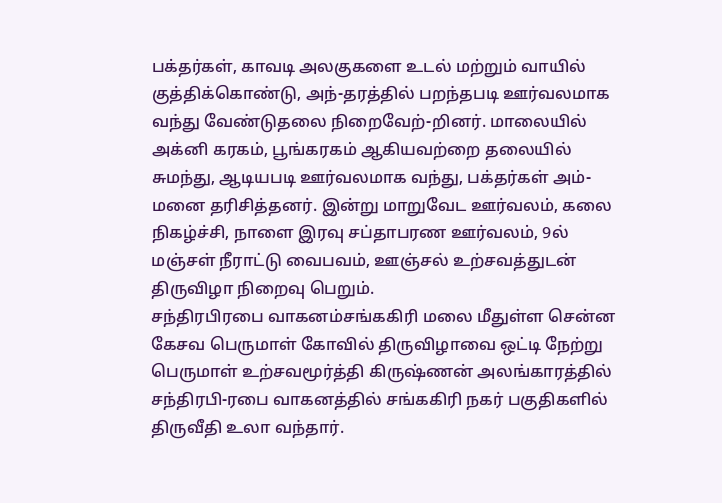பக்தர்கள், காவடி அலகுகளை உடல் மற்றும் வாயில் குத்திக்கொண்டு, அந்-தரத்தில் பறந்தபடி ஊர்வலமாக வந்து வேண்டுதலை நிறைவேற்-றினர். மாலையில் அக்னி கரகம், பூங்கரகம் ஆகியவற்றை தலையில் சுமந்து, ஆடியபடி ஊர்வலமாக வந்து, பக்தர்கள் அம்-மனை தரிசித்தனர். இன்று மாறுவேட ஊர்வலம், கலை நிகழ்ச்சி, நாளை இரவு சப்தாபரண ஊர்வலம், 9ல் மஞ்சள் நீராட்டு வைபவம், ஊஞ்சல் உற்சவத்துடன் திருவிழா நிறைவு பெறும்.
சந்திரபிரபை வாகனம்சங்ககிரி மலை மீதுள்ள சென்ன
கேசவ பெருமாள் கோவில் திருவிழாவை ஒட்டி நேற்று பெருமாள் உற்சவமூர்த்தி கிருஷ்ணன் அலங்காரத்தில் சந்திரபி-ரபை வாகனத்தில் சங்ககிரி நகர் பகுதிகளில் திருவீதி உலா வந்தார்.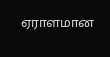ஏராளமான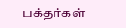பக்தர்கள்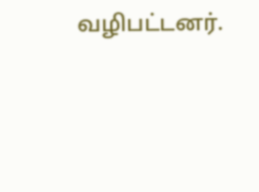வழிபட்டனர்.